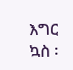እግር ኳስ ፡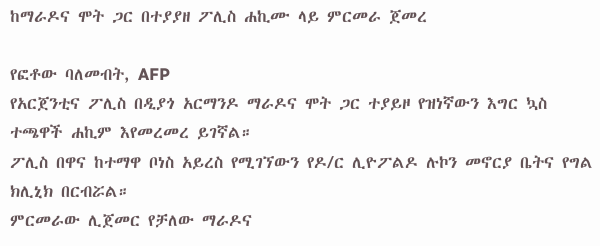ከማራዶና ሞት ጋር በተያያዘ ፖሊስ ሐኪሙ ላይ ምርመራ ጀመረ

የፎቶው ባለመብት, AFP
የአርጀንቲና ፖሊስ በዲያጎ አርማንዶ ማራዶና ሞት ጋር ተያይዞ የዝነኛውን እግር ኳስ ተጫዋች ሐኪም እየመረመረ ይገኛል።
ፖሊስ በዋና ከተማዋ ቦነስ አይረስ የሚገኘውን የዶ/ር ሊዮፖልዶ ሉኮን መኖርያ ቤትና የግል ክሊኒክ በርብሯል።
ምርመራው ሊጀመር የቻለው ማራዶና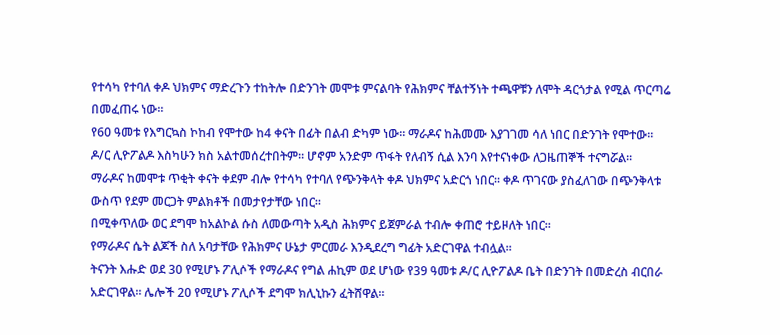የተሳካ የተባለ ቀዶ ህክምና ማድረጉን ተከትሎ በድንገት መሞቱ ምናልባት የሕክምና ቸልተኝነት ተጫዋቹን ለሞት ዳርጎታል የሚል ጥርጣሬ በመፈጠሩ ነው።
የ60 ዓመቱ የእግርኳስ ኮከብ የሞተው ከ4 ቀናት በፊት በልብ ድካም ነው። ማራዶና ከሕመሙ እያገገመ ሳለ ነበር በድንገት የሞተው።
ዶ/ር ሊዮፖልዶ እስካሁን ክስ አልተመሰረተበትም። ሆኖም አንድም ጥፋት የለብኝ ሲል እንባ እየተናነቀው ለጋዜጠኞች ተናግሯል።
ማራዶና ከመሞቱ ጥቂት ቀናት ቀደም ብሎ የተሳካ የተባለ የጭንቅላት ቀዶ ህክምና አድርጎ ነበር። ቀዶ ጥገናው ያስፈለገው በጭንቅላቱ ውስጥ የደም መርጋት ምልክቶች በመታየታቸው ነበር።
በሚቀጥለው ወር ደግሞ ከአልኮል ሱስ ለመውጣት አዲስ ሕክምና ይጀምራል ተብሎ ቀጠሮ ተይዞለት ነበር።
የማራዶና ሴት ልጆች ስለ አባታቸው የሕክምና ሁኔታ ምርመራ እንዲደረግ ግፊት አድርገዋል ተብሏል።
ትናንት እሑድ ወደ 30 የሚሆኑ ፖሊሶች የማራዶና የግል ሐኪም ወደ ሆነው የ39 ዓመቱ ዶ/ር ሊዮፖልዶ ቤት በድንገት በመድረስ ብርበራ አድርገዋል። ሌሎች 20 የሚሆኑ ፖሊሶች ደግሞ ክሊኒኩን ፈትሸዋል።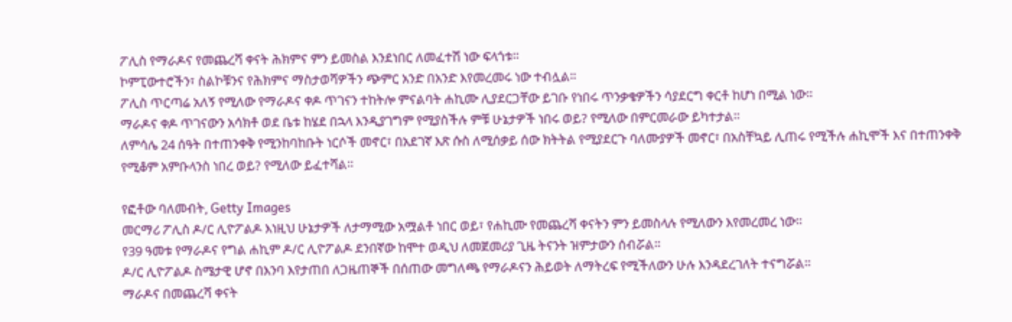ፖሊስ የማራዶና የመጨረሻ ቀናት ሕክምና ምን ይመስል እንደነበር ለመፈተሽ ነው ፍላጎቱ።
ኮምፒውተሮችን፣ ስልኮቹንና የሕክምና ማስታወሻዎችን ጭምር አንድ በአንድ እየመረመሩ ነው ተብሏል።
ፖሊስ ጥርጣሬ አለኝ የሚለው የማራዶና ቀዶ ጥገናን ተከትሎ ምናልባት ሐኪሙ ሊያደርጋቸው ይገቡ የነበሩ ጥንቃቄዎችን ሳያደርግ ቀርቶ ከሆነ በሚል ነው።
ማራዶና ቀዶ ጥገናውን አሳክቶ ወደ ቤቱ ከሄደ በኋላ እንዲያገግም የሚያስችሉ ምቹ ሁኔታዎች ነበሩ ወይ? የሚለው በምርመራው ይካተታል።
ለምሳሌ 24 ሰዓት በተጠንቀቅ የሚንከባከቡት ነርሶች መኖር፣ በአደገኛ እጽ ሱስ ለሚሰቃይ ሰው ክትትል የሚያደርጉ ባለሙያዎች መኖር፣ በአስቸኳይ ሊጠሩ የሚችሉ ሐኪሞች እና በተጠንቀቅ የሚቆም አምቡላንስ ነበረ ወይ? የሚለው ይፈተሻል።

የፎቶው ባለመብት, Getty Images
መርማሪ ፖሊስ ዶ/ር ሊዮፖልዶ እነዚህ ሁኔታዎች ለታማሚው አሟልቶ ነበር ወይ፣ የሐኪሙ የመጨረሻ ቀናትን ምን ይመስላሉ የሚለውን እየመረመረ ነው።
የ39 ዓመቱ የማራዶና የግል ሐኪም ዶ/ር ሊዮፖልዶ ደንበኛው ከሞተ ወዲህ ለመጀመሪያ ጊዜ ትናንት ዝምታውን ሰብሯል።
ዶ/ር ሊዮፖልዶ ስሜታዊ ሆኖ በእንባ እየታጠበ ለጋዜጠኞች በሰጠው መግለጫ የማራዶናን ሕይወት ለማትረፍ የሚችለውን ሁሉ እንዳደረገለት ተናግሯል።
ማራዶና በመጨረሻ ቀናት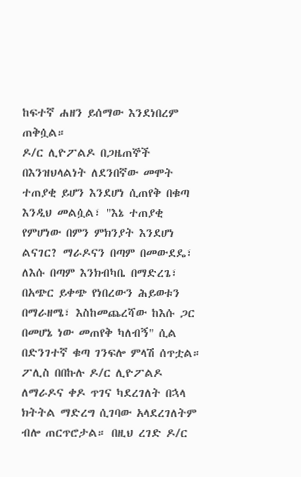ከፍተኛ ሐዘን ይሰማው እንደነበረም ጠቅሷል።
ዶ/ር ሊዮፖልዶ በጋዜጠኞች በእንዝህላልነት ለደንበኛው መሞት ተጠያቂ ይሆን እንደሆነ ሲጠየቅ በቁጣ እንዲህ መልሷል፣ "እኔ ተጠያቂ የምሆነው በምን ምክንያት እንደሆነ ልናገር? ማራዶናን በጣም በመውደዴ፣ ለእሱ በጣም እንክብካቤ በማድረጌ፣ በአጭር ይቀጭ የነበረውን ሕይወቱን በማራዘሜ፣ እስከመጨረሻው ከእሱ ጋር በመሆኔ ነው መጠየቅ ካለብኝ" ሲል በድንገተኛ ቁጣ ገንፍሎ ምላሽ ሰጥቷል።
ፖሊስ በበኩሉ ዶ/ር ሊዮፖልዶ ለማራዶና ቀዶ ጥገና ካደረገለት በኋላ ክትትል ማድረግ ሲገባው አላደረገለትም ብሎ ጠርጥሮታል። በዚህ ረገድ ዶ/ር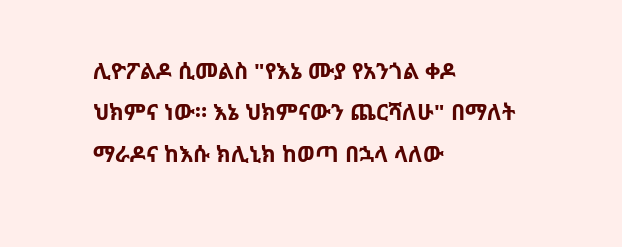ሊዮፖልዶ ሲመልስ "የእኔ ሙያ የአንጎል ቀዶ ህክምና ነው። እኔ ህክምናውን ጨርሻለሁ" በማለት ማራዶና ከእሱ ክሊኒክ ከወጣ በኋላ ላለው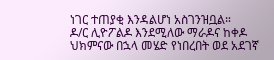ነገር ተጠያቂ እንዳልሆነ አስገንዝቧል።
ዶ/ር ሊዮፖልዶ እንደሚለው ማራዶና ከቀዶ ህክምናው በኋላ መሄድ የነበረበት ወደ አደገኛ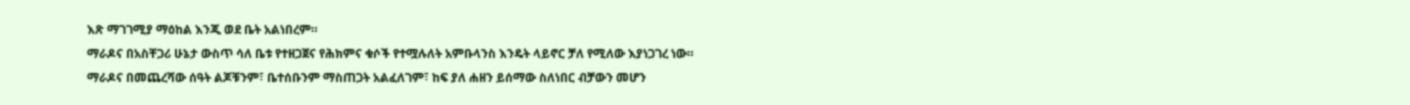እጽ ማገገሚያ ማዕከል እንጂ ወደ ቤት አልነበረም።
ማራዶና በአስቸጋሪ ሁኔታ ውስጥ ሳለ ቤቱ የተዘጋጀና የሕክምና ቁሶች የተሟሉለት አምቡላንስ እንዴት ላይኖር ቻለ የሚለው እያነጋገረ ነው።
ማራዶና በመጨረሻው ሰዓት ልጆቹንም፣ ቤተሰቡንም ማስጠጋት አልፈለገም፣ ከፍ ያለ ሐዘን ይሰማው ስለነበር ብቻውን መሆን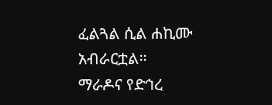ፈልጓል ሲል ሐኪሙ አብራርቷል።
ማራዶና የድኅረ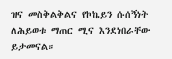ዝና መስቅልቅልና የኮኬይን ሱሰኝነት ለሕይወቱ ማጠር ሚና እንደነበራቸው ይታመናል።